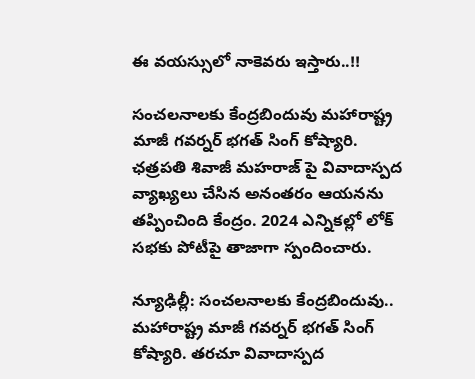ఈ వయస్సులో నాకెవరు ఇస్తారు..!!

సంచలనాలకు కేంద్రబిందువు మహారాష్ట్ర మాజీ గవర్నర్ భగత్ సింగ్ కోష్యారి. ఛత్రపతి శివాజీ మహరాజ్ పై వివాదాస్పద వ్యాఖ్యలు చేసిన అనంతరం ఆయనను తప్పించింది కేంద్రం. 2024 ఎన్నికల్లో లోక్ సభకు పోటీపై తాజాగా స్పందించారు.

న్యూఢిల్లీ: సంచలనాలకు కేంద్రబిందువు.. మహారాష్ట్ర మాజీ గవర్నర్ భగత్ సింగ్ కోష్యారి. తరచూ వివాదాస్పద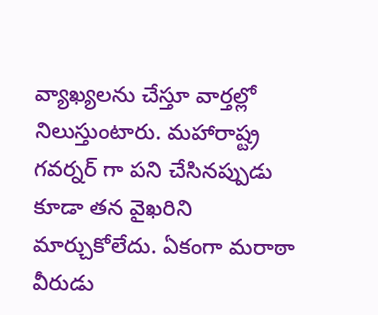వ్యాఖ్యలను చేస్తూ వార్తల్లో నిలుస్తుంటారు. మహారాష్ట్ర గవర్నర్ గా పని చేసినప్పుడు కూడా తన వైఖరిని మార్చుకోలేదు. ఏకంగా మరాఠా వీరుడు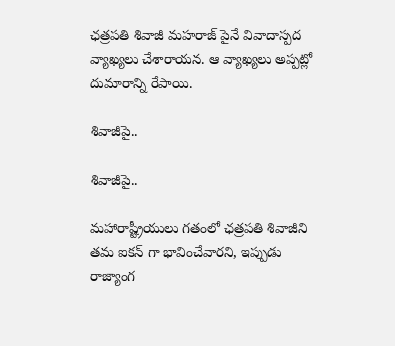ఛత్రపతి శివాజీ మహరాజ్ పైనే వివాదాస్పద వ్యాఖ్యలు చేశారాయన. ఆ వ్యాఖ్యలు అప్పట్లో దుమారాన్ని రేపాయి.

శివాజీపై..

శివాజీపై..

మహారాష్ట్రీయులు గతంలో ఛత్రపతి శివాజీని తమ ఐకన్‌ గా భావించేవారని, ఇప్పుడు రాజ్యాంగ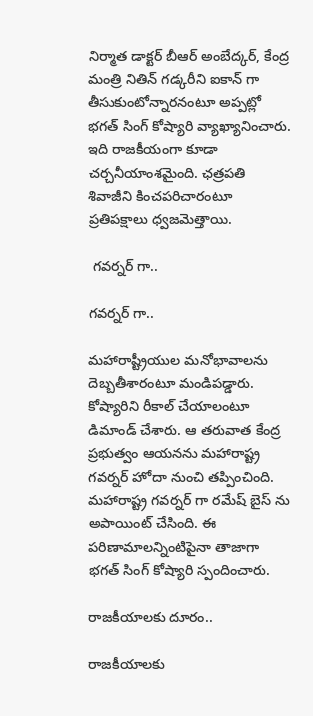నిర్మాత డాక్టర్ బీఆర్ అంబేద్కర్‌, కేంద్ర మంత్రి నితిన్ గడ్కరీని ఐకాన్‌ గా తీసుకుంటోన్నారనంటూ అప్పట్లో భగత్ సింగ్ కోష్యారి వ్యాఖ్యానించారు. ఇది రాజకీయంగా కూడా చర్చనీయాంశమైంది. ఛత్రపతి శివాజీని కించపరిచారంటూ ప్రతిపక్షాలు ధ్వజమెత్తాయి.

 గవర్నర్ గా..

గవర్నర్ గా..

మహారాష్ట్రీయుల మనోభావాలను దెబ్బతీశారంటూ మండిపడ్డారు. కోష్యారిని రీకాల్ చేయాలంటూ డిమాండ్ చేశారు. ఆ తరువాత కేంద్ర ప్రభుత్వం ఆయనను మహారాష్ట్ర గవర్నర్ హోదా నుంచి తప్పించింది. మహారాష్ట్ర గవర్నర్ గా రమేష్ బైస్ ను అపాయింట్ చేసింది. ఈ పరిణామాలన్నింటిపైనా తాజాగా భగత్ సింగ్ కోష్యారి స్పందించారు.

రాజకీయాలకు దూరం..

రాజకీయాలకు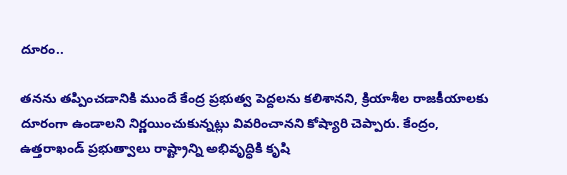దూరం..

తనను తప్పించడానికి ముందే కేంద్ర ప్రభుత్వ పెద్దలను కలిశానని, క్రియాశీల రాజకీయాలకు దూరంగా ఉండాలని నిర్ణయించుకున్నట్లు వివరించానని కోష్యారి చెప్పారు. కేంద్రం, ఉత్తరాఖండ్ ప్రభుత్వాలు రాష్ట్రాన్ని అభివృద్ధికి కృషి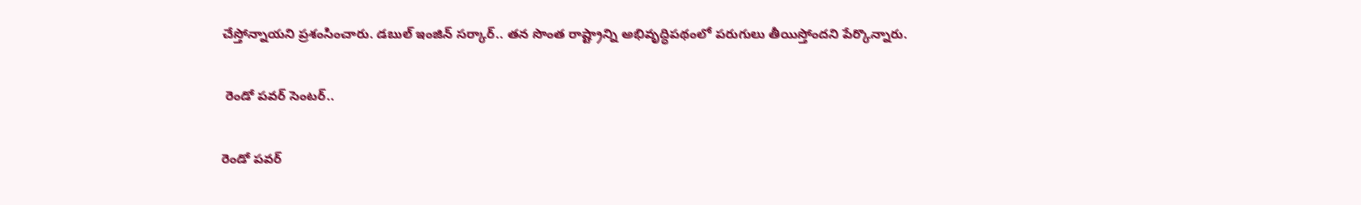చేస్తోన్నాయని ప్రశంసించారు. డబుల్ ఇంజిన్ సర్కార్.. తన సొంత రాష్ట్రాన్ని అభివృద్ధిపథంలో పరుగులు తీయిస్తోందని పేర్కొన్నారు.

 రెండో పవర్ సెంటర్..

రెండో పవర్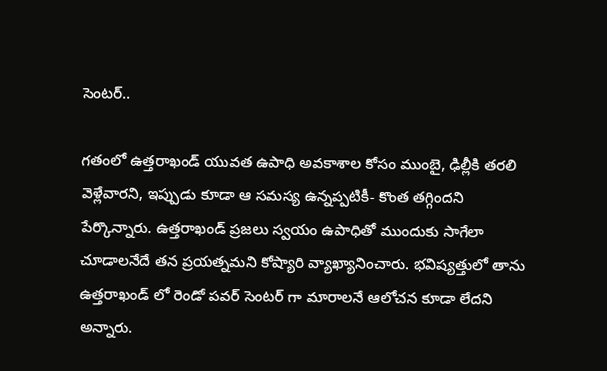సెంటర్..

గతంలో ఉత్తరాఖండ్ యువత ఉపాధి అవకాశాల కోసం ముంబై, ఢిల్లీకి తరలి వెళ్లేవారని, ఇప్పుడు కూడా ఆ సమస్య ఉన్నప్పటికీ- కొంత తగ్గిందని పేర్కొన్నారు. ఉత్తరాఖండ్ ప్రజలు స్వయం ఉపాధితో ముందుకు సాగేలా చూడాలనేదే తన ప్రయత్నమని కోష్యారి వ్యాఖ్యానించారు. భవిష్యత్తులో తాను ఉత్తరాఖండ్ లో రెండో పవర్ సెంటర్ గా మారాలనే ఆలోచన కూడా లేదని అన్నారు.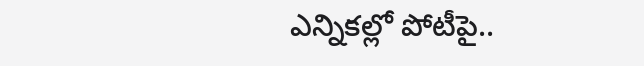ఎన్నికల్లో పోటీపై..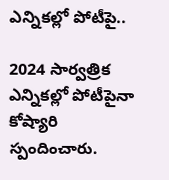ఎన్నికల్లో పోటీపై..

2024 సార్వత్రిక ఎన్నికల్లో పోటీపైనా కోష్యారి స్పందించారు.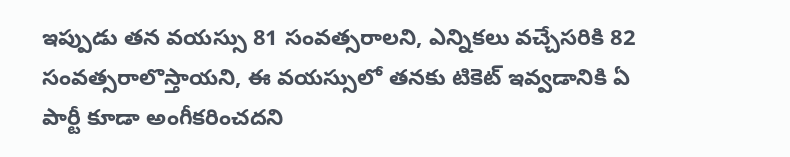ఇప్పుడు తన వయస్సు 81 సంవత్సరాలని, ఎన్నికలు వచ్చేసరికి 82 సంవత్సరాలొస్తాయని, ఈ వయస్సులో తనకు టికెట్ ఇవ్వడానికి ఏ పార్టీ కూడా అంగీకరించదని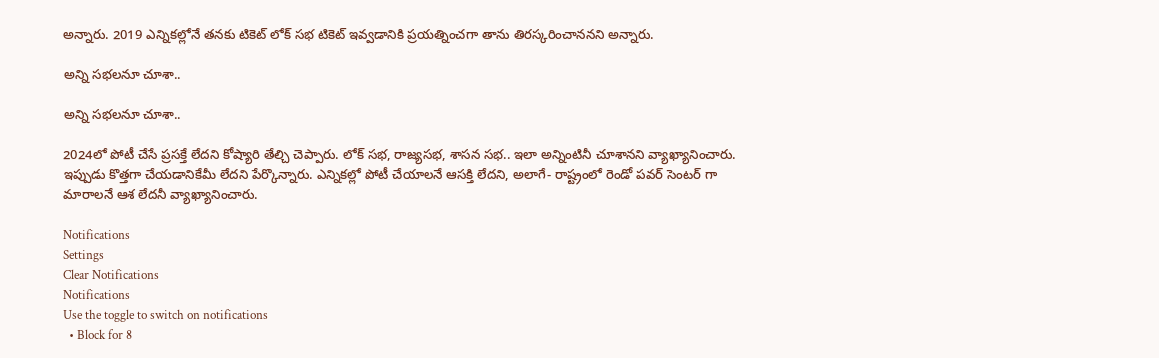అన్నారు. 2019 ఎన్నికల్లోనే తనకు టికెట్ లోక్ సభ టికెట్ ఇవ్వడానికి ప్రయత్నించగా తాను తిరస్కరించాననని అన్నారు.

అన్ని సభలనూ చూశా..

అన్ని సభలనూ చూశా..

2024లో పోటీ చేసే ప్రసక్తే లేదని కోష్యారి తేల్చి చెప్పారు. లోక్ సభ, రాజ్యసభ, శాసన సభ.. ఇలా అన్నింటినీ చూశానని వ్యాఖ్యానించారు. ఇప్పుడు కొత్తగా చేయడానికేమీ లేదని పేర్కొన్నారు. ఎన్నికల్లో పోటీ చేయాలనే ఆసక్తి లేదని, అలాగే- రాష్ట్రంలో రెండో పవర్ సెంటర్ గా మారాలనే ఆశ లేదనీ వ్యాఖ్యానించారు.

Notifications
Settings
Clear Notifications
Notifications
Use the toggle to switch on notifications
  • Block for 8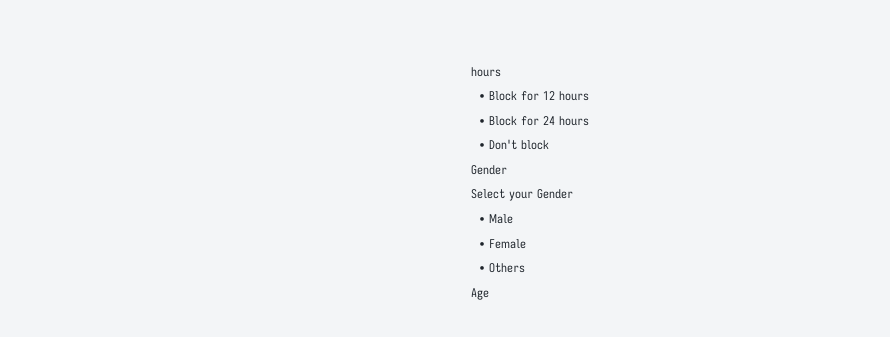hours
  • Block for 12 hours
  • Block for 24 hours
  • Don't block
Gender
Select your Gender
  • Male
  • Female
  • Others
Age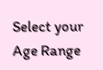Select your Age Range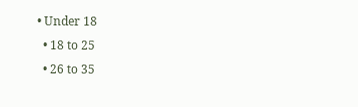• Under 18
  • 18 to 25
  • 26 to 35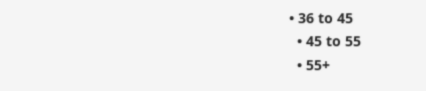• 36 to 45
  • 45 to 55
  • 55+